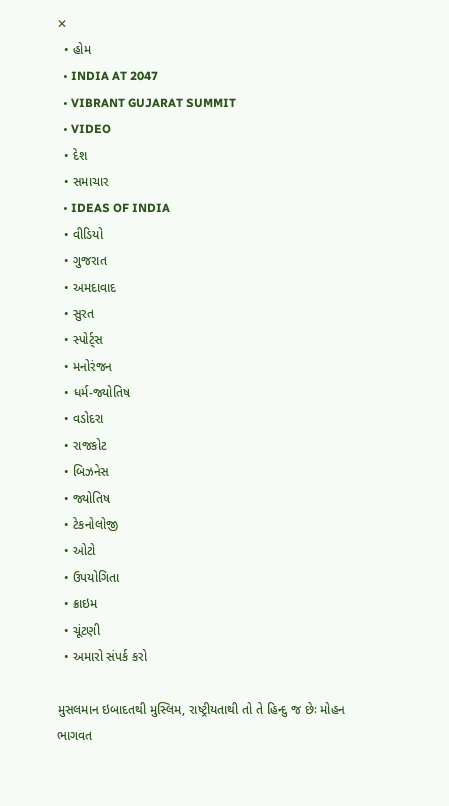✕
  • હોમ
  • INDIA AT 2047
  • VIBRANT GUJARAT SUMMIT
  • VIDEO
  • દેશ
  • સમાચાર
  • IDEAS OF INDIA
  • વીડિયો
  • ગુજરાત
  • અમદાવાદ
  • સુરત
  • સ્પોર્ટ્સ
  • મનોરંજન
  • ધર્મ-જ્યોતિષ
  • વડોદરા
  • રાજકોટ
  • બિઝનેસ
  • જ્યોતિષ
  • ટેકનોલોજી
  • ઓટો
  • ઉપયોગિતા
  • ક્રાઇમ
  • ચૂંટણી
  • અમારો સંપર્ક કરો

મુસલમાન ઇબાદતથી મુસ્લિમ, રાષ્ટ્રીયતાથી તો તે હિન્દુ જ છેઃ મોહન ભાગવત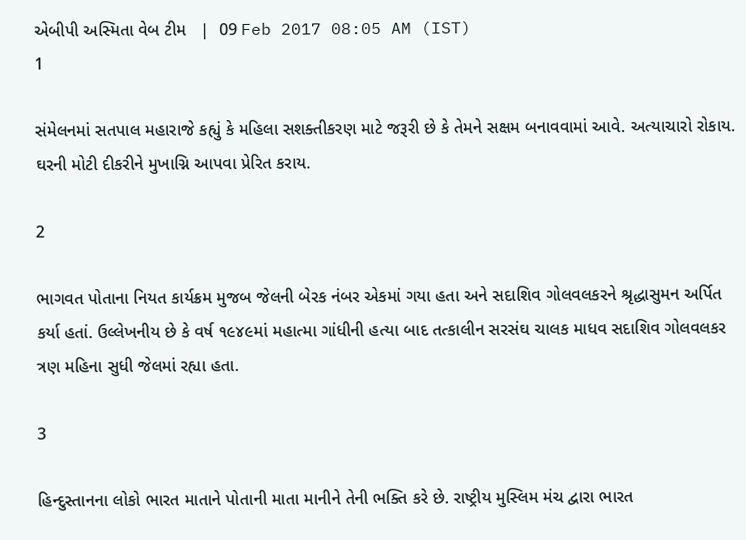એબીપી અસ્મિતા વેબ ટીમ   |  09 Feb 2017 08:05 AM (IST)
1

સંમેલનમાં સતપાલ મહારાજે કહ્યું કે મહિલા સશક્તીકરણ માટે જરૂરી છે કે તેમને સક્ષમ બનાવવામાં આવે. અત્યાચારો રોકાય. ઘરની મોટી દીકરીને મુખાગ્નિ આપવા પ્રેરિત કરાય.

2

ભાગવત પોતાના નિયત કાર્યક્રમ મુજબ જેલની બેરક નંબર એકમાં ગયા હતા અને સદાશિવ ગોલવલકરને શ્રૃદ્ધાસુમન અર્પિત કર્યા હતાં. ઉલ્લેખનીય છે કે વર્ષ ૧૯૪૯માં મહાત્મા ગાંધીની હત્યા બાદ તત્કાલીન સરસંઘ ચાલક માધવ સદાશિવ ગોલવલકર ત્રણ મહિના સુધી જેલમાં રહ્યા હતા.

3

હિન્દુસ્તાનના લોકો ભારત માતાને પોતાની માતા માનીને તેની ભક્તિ કરે છે. રાષ્ટ્રીય મુસ્લિમ મંચ દ્વારા ભારત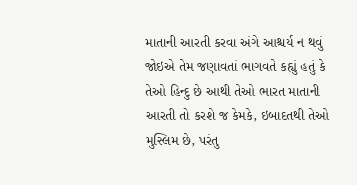માતાની આરતી કરવા અંગે આશ્ચર્ય ન થવું જોઇએ તેમ જણાવતાં ભાગવતે કહ્યું હતું કે તેઓ હિન્દુ છે આથી તેઓ ભારત માતાની આરતી તો કરશે જ કેમકે, ઇબાદતથી તેઓ મુસ્લિમ છે, પરંતુ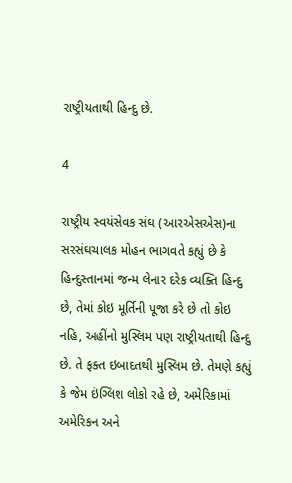રાષ્ટ્રીયતાથી હિન્દુ છે.

4

રાષ્ટ્રીય સ્વયંસેવક સંઘ (આરએસએસ)ના સરસંઘચાલક મોહન ભાગવતે કહ્યું છે કે હિન્દુસ્તાનમાં જન્મ લેનાર દરેક વ્યક્તિ હિન્દુ છે, તેમાં કોઇ મૂર્તિની પૂજા કરે છે તો કોઇ નહિ, અહીંનો મુસ્લિમ પણ રાષ્ટ્રીયતાથી હિન્દુ છે. તે ફક્ત ઇબાદતથી મુસ્લિમ છે. તેમણે કહ્યું કે જેમ ઇંગ્લિશ લોકો રહે છે, અમેરિકામાં અમેરિકન અને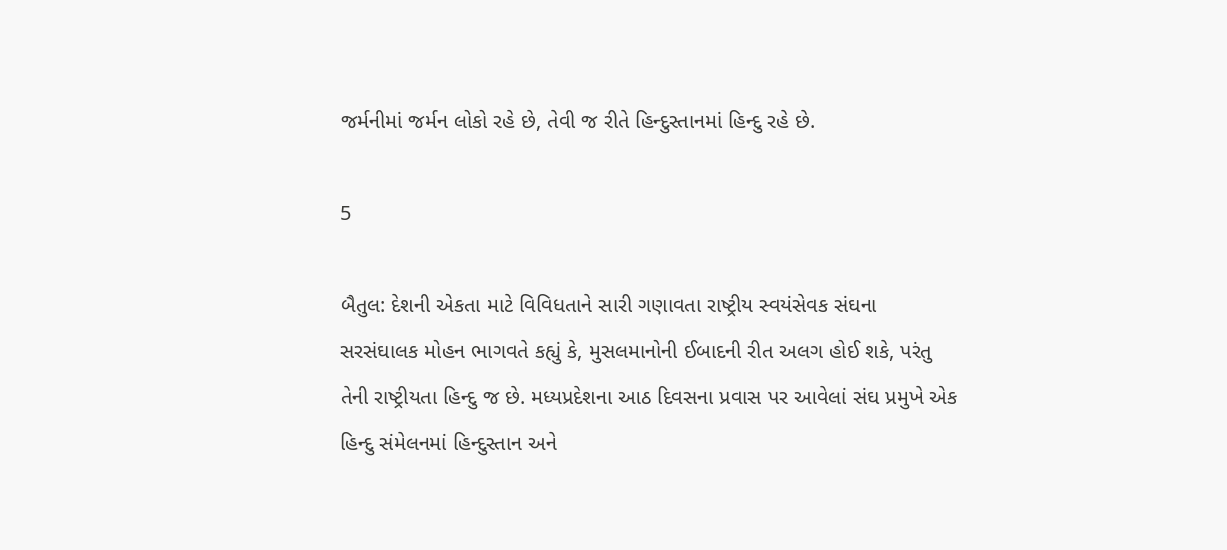જર્મનીમાં જર્મન લોકો રહે છે, તેવી જ રીતે હિન્દુસ્તાનમાં હિન્દુ રહે છે.

5

બૈતુલ: દેશની એકતા માટે વિવિધતાને સારી ગણાવતા રાષ્ટ્રીય સ્વયંસેવક સંઘના સરસંઘાલક મોહન ભાગવતે કહ્યું કે, મુસલમાનોની ઈબાદની રીત અલગ હોઈ શકે, પરંતુ તેની રાષ્ટ્રીયતા હિન્દુ જ છે. મધ્યપ્રદેશના આઠ દિવસના પ્રવાસ પર આવેલાં સંઘ પ્રમુખે એક હિન્દુ સંમેલનમાં હિન્દુસ્તાન અને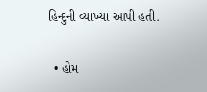હિન્દુની વ્યાખ્યા આપી હતી.

  • હોમ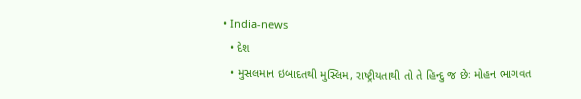• India-news
  • દેશ
  • મુસલમાન ઇબાદતથી મુસ્લિમ, રાષ્ટ્રીયતાથી તો તે હિન્દુ જ છેઃ મોહન ભાગવત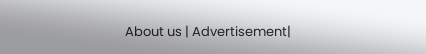About us | Advertisement|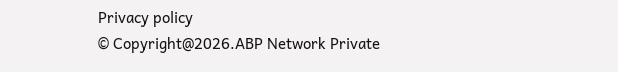Privacy policy
© Copyright@2026.ABP Network Private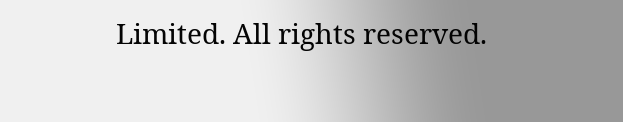Limited. All rights reserved.